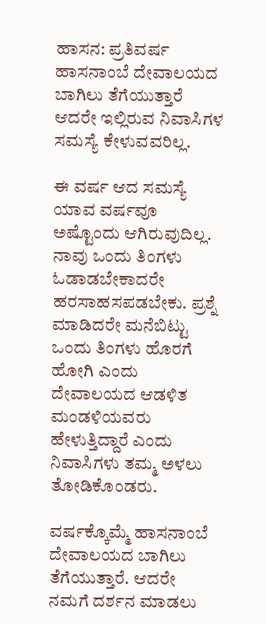ಹಾಸನ: ಪ್ರತಿವರ್ಷ ಹಾಸನಾಂಬೆ ದೇವಾಲಯದ ಬಾಗಿಲು ತೆಗೆಯುತ್ತಾರೆ ಆದರೇ ಇಲ್ಲಿರುವ ನಿವಾಸಿಗಳ ಸಮಸ್ಯೆ ಕೇಳುವವರಿಲ್ಲ.

ಈ ವರ್ಷ ಆದ ಸಮಸ್ಯೆ ಯಾವ ವರ್ಷವೂ ಅಷ್ಟೊಂದು ಆಗಿರುವುದಿಲ್ಲ. ನಾವು ಒಂದು ತಿಂಗಳು ಓಡಾಡಬೇಕಾದರೇ ಹರಸಾಹಸಪಡಬೇಕು. ಪ್ರಶ್ನೆ ಮಾಡಿದರೇ ಮನೆಬಿಟ್ಟು ಒಂದು ತಿಂಗಳು ಹೊರಗೆ ಹೋಗಿ ಎಂದು ದೇವಾಲಯದ ಆಡಳಿತ ಮಂಡಳಿಯವರು ಹೇಳುತ್ತಿದ್ದಾರೆ ಎಂದು ನಿವಾಸಿಗಳು ತಮ್ಮ ಅಳಲು ತೋಡಿಕೊಂಡರು.

ವರ್ಷಕ್ಕೊಮ್ಮೆ ಹಾಸನಾಂಬೆ ದೇವಾಲಯದ ಬಾಗಿಲು ತೆಗೆಯುತ್ತಾರೆ. ಆದರೇ ನಮಗೆ ದರ್ಶನ ಮಾಡಲು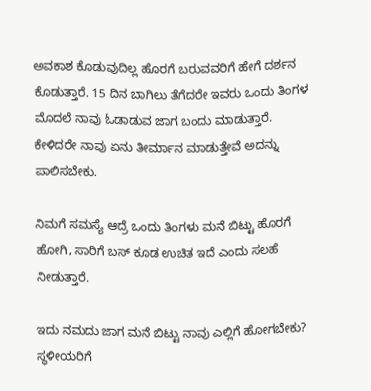ಅವಕಾಶ ಕೊಡುವುದಿಲ್ಲ ಹೊರಗೆ ಬರುವವರಿಗೆ ಹೇಗೆ ದರ್ಶನ ಕೊಡುತ್ತಾರೆ. 15 ದಿನ ಬಾಗಿಲು ತೆಗೆದರೇ ಇವರು ಒಂದು ತಿಂಗಳ ಮೊದಲೆ ನಾವು ಓಡಾಡುವ ಜಾಗ ಬಂದು ಮಾಡುತ್ತಾರೆ. ಕೇಳಿದರೇ ನಾವು ಏನು ತೀರ್ಮಾನ ಮಾಡುತ್ತೇವೆ ಅದನ್ನು ಪಾಲಿಸಬೇಕು.

ನಿಮಗೆ ಸಮಸ್ಯೆ ಆದ್ರೆ ಒಂದು ತಿಂಗಳು ಮನೆ ಬಿಟ್ಟು ಹೊರಗೆ ಹೋಗಿ, ಸಾರಿಗೆ ಬಸ್ ಕೂಡ ಉಚಿತ ಇದೆ ಎಂದು ಸಲಹೆ ನೀಡುತ್ತಾರೆ.

ಇದು ನಮದು ಜಾಗ ಮನೆ ಬಿಟ್ಟು ನಾವು ಎಲ್ಲಿಗೆ ಹೋಗಬೇಕು? ಸ್ಥಳೀಯರಿಗೆ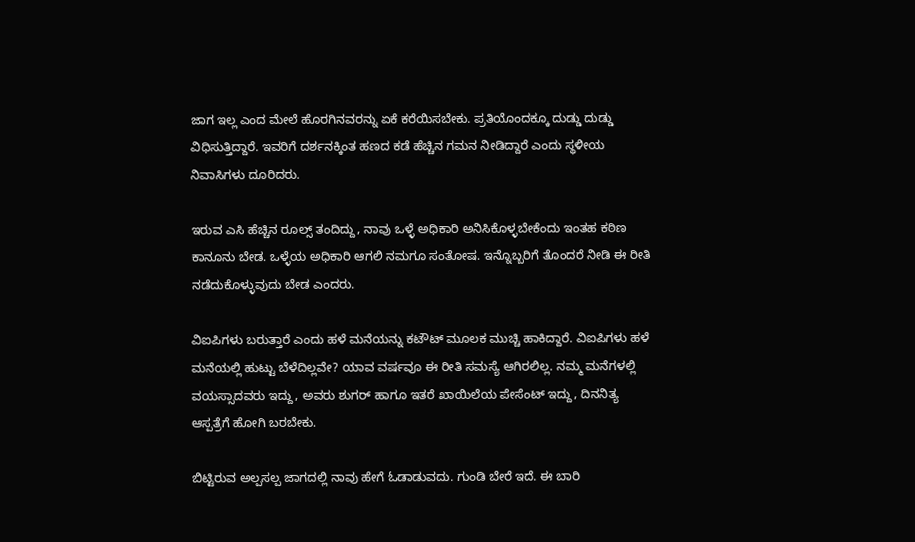ಜಾಗ ಇಲ್ಲ ಎಂದ ಮೇಲೆ ಹೊರಗಿನವರನ್ನು ಏಕೆ ಕರೆಯಿಸಬೇಕು. ಪ್ರತಿಯೊಂದಕ್ಕೂ ದುಡ್ಡು ದುಡ್ಡು ವಿಧಿಸುತ್ತಿದ್ದಾರೆ. ಇವರಿಗೆ ದರ್ಶನಕ್ಕಿಂತ ಹಣದ ಕಡೆ ಹೆಚ್ಚಿನ ಗಮನ ನೀಡಿದ್ದಾರೆ ಎಂದು ಸ್ಥಳೀಯ ನಿವಾಸಿಗಳು ದೂರಿದರು.

ಇರುವ ಎಸಿ ಹೆಚ್ಚಿನ ರೂಲ್ಸ್ ತಂದಿದ್ದು, ನಾವು ಒಳ್ಳೆ ಅಧಿಕಾರಿ ಅನಿಸಿಕೊಳ್ಳಬೇಕೆಂದು ಇಂತಹ ಕಠಿಣ ಕಾನೂನು ಬೇಡ. ಒಳ್ಳೆಯ ಅಧಿಕಾರಿ ಆಗಲಿ ನಮಗೂ ಸಂತೋಷ. ಇನ್ನೊಬ್ಬರಿಗೆ ತೊಂದರೆ ನೀಡಿ ಈ ರೀತಿ ನಡೆದುಕೊಳ್ಳುವುದು ಬೇಡ ಎಂದರು.

ವಿಐಪಿಗಳು ಬರುತ್ತಾರೆ ಎಂದು ಹಳೆ ಮನೆಯನ್ನು ಕಟೌಟ್ ಮೂಲಕ ಮುಚ್ಚಿ ಹಾಕಿದ್ದಾರೆ. ವಿಐಪಿಗಳು ಹಳೆ ಮನೆಯಲ್ಲಿ ಹುಟ್ಟು ಬೆಳೆದಿಲ್ಲವೇ? ಯಾವ ವರ್ಷವೂ ಈ ರೀತಿ ಸಮಸ್ಯೆ ಆಗಿರಲಿಲ್ಲ. ನಮ್ಮ ಮನೆಗಳಲ್ಲಿ ವಯಸ್ಸಾದವರು ಇದ್ದು, ಅವರು ಶುಗರ್ ಹಾಗೂ ಇತರೆ ಖಾಯಿಲೆಯ ಪೇಸೆಂಟ್ ಇದ್ದು, ದಿನನಿತ್ಯ ಆಸ್ಪತ್ರೆಗೆ ಹೋಗಿ ಬರಬೇಕು.

ಬಿಟ್ಟಿರುವ ಅಲ್ಪಸಲ್ಪ ಜಾಗದಲ್ಲಿ ನಾವು ಹೇಗೆ ಓಡಾಡುವದು. ಗುಂಡಿ ಬೇರೆ ಇದೆ. ಈ ಬಾರಿ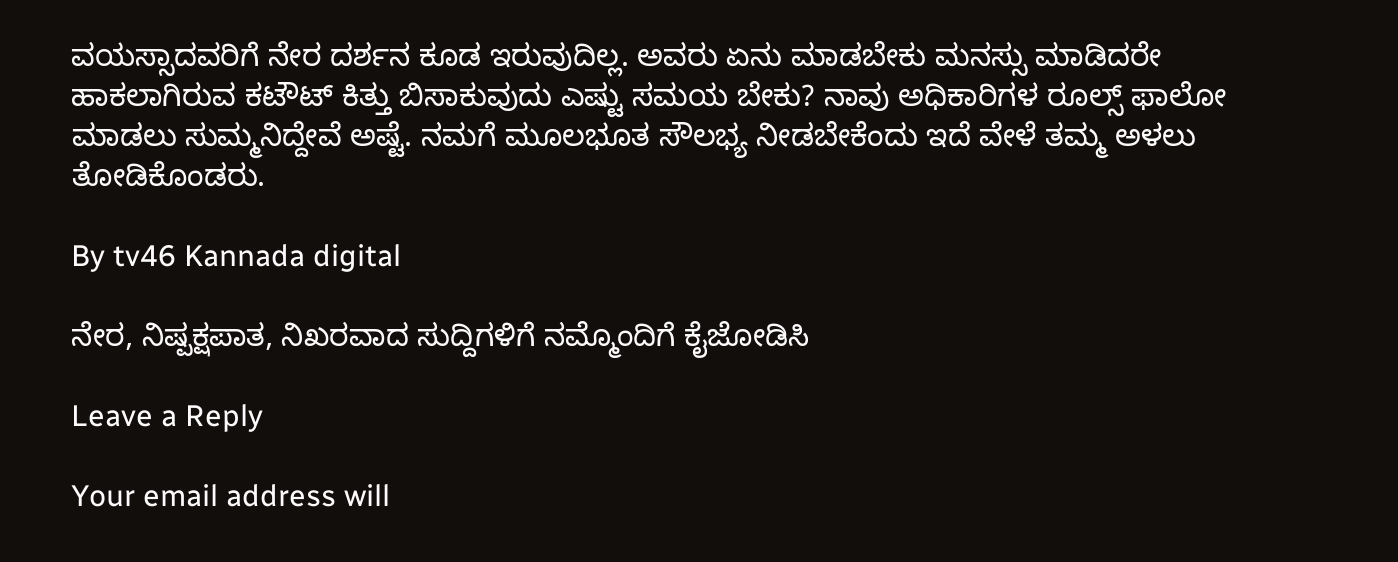ವಯಸ್ಸಾದವರಿಗೆ ನೇರ ದರ್ಶನ ಕೂಡ ಇರುವುದಿಲ್ಲ. ಅವರು ಏನು ಮಾಡಬೇಕು ಮನಸ್ಸು ಮಾಡಿದರೇ ಹಾಕಲಾಗಿರುವ ಕಟೌಟ್ ಕಿತ್ತು ಬಿಸಾಕುವುದು ಎಷ್ಟು ಸಮಯ ಬೇಕು? ನಾವು ಅಧಿಕಾರಿಗಳ ರೂಲ್ಸ್ ಫಾಲೋ ಮಾಡಲು ಸುಮ್ಮನಿದ್ದೇವೆ ಅಷ್ಟೆ. ನಮಗೆ ಮೂಲಭೂತ ಸೌಲಭ್ಯ ನೀಡಬೇಕೆಂದು ಇದೆ ವೇಳೆ ತಮ್ಮ ಅಳಲು ತೋಡಿಕೊಂಡರು.

By tv46 Kannada digital

ನೇರ, ನಿಷ್ಪಕ್ಷಪಾತ, ನಿಖರವಾದ ಸುದ್ದಿಗಳಿಗೆ ನಮ್ಮೊಂದಿಗೆ ಕೈಜೋಡಿಸಿ

Leave a Reply

Your email address will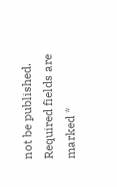not be published. Required fields are marked *